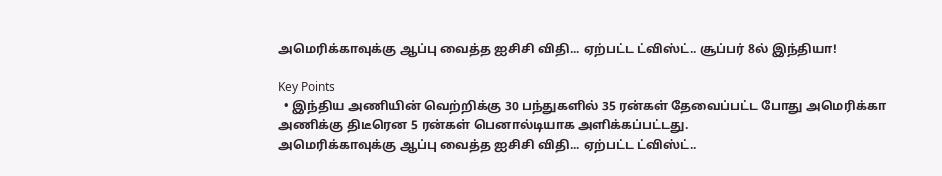அமெரிக்காவுக்கு ஆப்பு வைத்த ஐசிசி விதி... ஏற்பட்ட ட்விஸ்ட்.. சூப்பர் 8ல் இந்தியா!

Key Points
  • இந்திய அணியின் வெற்றிக்கு 30 பந்துகளில் 35 ரன்கள் தேவைப்பட்ட போது அமெரிக்கா அணிக்கு திடீரென 5 ரன்கள் பெனால்டியாக அளிக்கப்பட்டது.
அமெரிக்காவுக்கு ஆப்பு வைத்த ஐசிசி விதி... ஏற்பட்ட ட்விஸ்ட்..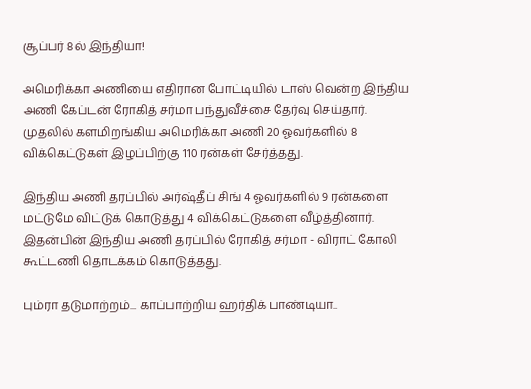சூப்பர் 8ல் இந்தியா!

அமெரிக்கா அணியை எதிரான போட்டியில் டாஸ் வென்ற இந்திய அணி கேப்டன் ரோகித் சர்மா பந்துவீச்சை தேர்வு செய்தார். முதலில் களமிறங்கிய அமெரிக்கா அணி 20 ஓவர்களில் 8 விக்கெட்டுகள் இழப்பிற்கு 110 ரன்கள் சேர்த்தது.

இந்திய அணி தரப்பில் அர்ஷ்தீப் சிங் 4 ஓவர்களில் 9 ரன்களை மட்டுமே விட்டுக் கொடுத்து 4 விக்கெட்டுகளை வீழ்த்தினார். இதன்பின் இந்திய அணி தரப்பில் ரோகித் சர்மா - விராட் கோலி கூட்டணி தொடக்கம் கொடுத்தது.

பும்ரா தடுமாற்றம்... காப்பாற்றிய ஹர்திக் பாண்டியா..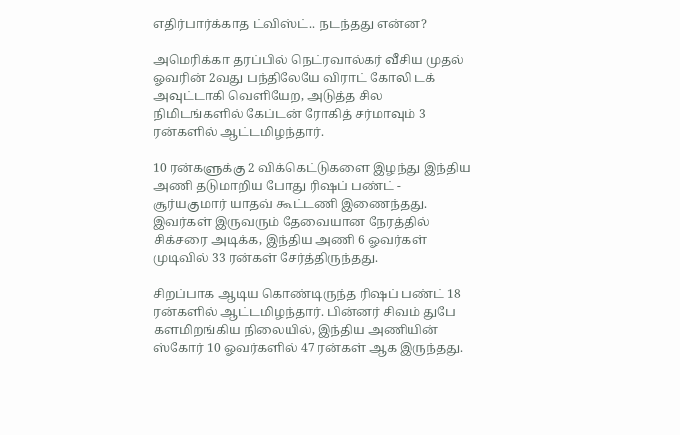எதிர்பார்க்காத ட்விஸ்ட்.. நடந்தது என்ன?

அமெரிக்கா தரப்பில் நெட்ரவால்கர் வீசிய முதல் ஓவரின் 2வது பந்திலேயே விராட் கோலி டக் அவுட்டாகி வெளியேற, அடுத்த சில நிமிடங்களில் கேப்டன் ரோகித் சர்மாவும் 3 ரன்களில் ஆட்டமிழந்தார்.

10 ரன்களுக்கு 2 விக்கெட்டுகளை இழந்து இந்திய அணி தடுமாறிய போது ரிஷப் பண்ட் - சூர்யகுமார் யாதவ் கூட்டணி இணைந்தது. இவர்கள் இருவரும் தேவையான நேரத்தில் சிக்சரை அடிக்க, இந்திய அணி 6 ஓவர்கள் முடிவில் 33 ரன்கள் சேர்த்திருந்தது.

சிறப்பாக ஆடிய கொண்டிருந்த ரிஷப் பண்ட் 18 ரன்களில் ஆட்டமிழந்தார். பின்னர் சிவம் துபே களமிறங்கிய நிலையில், இந்திய அணியின் ஸ்கோர் 10 ஓவர்களில் 47 ரன்கள் ஆக இருந்தது.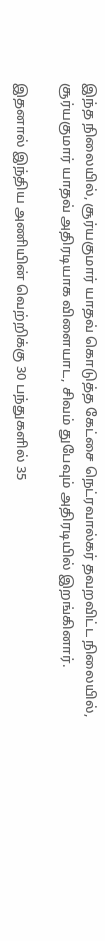இந்த நிலையில், சூர்யகுமார் யாதவ் கொடுத்த கேட்சை நெட்ரவால்கர் தவறவிட்ட நிலையில், சூர்யகுமார் யாதவ் அதிரடியாக விளையாட, சிவம் துபேவும் அதிரடியில் இறங்கினார்.

இதனால் இந்திய அணியின் வெற்றிக்கு 30 பந்துகளில் 35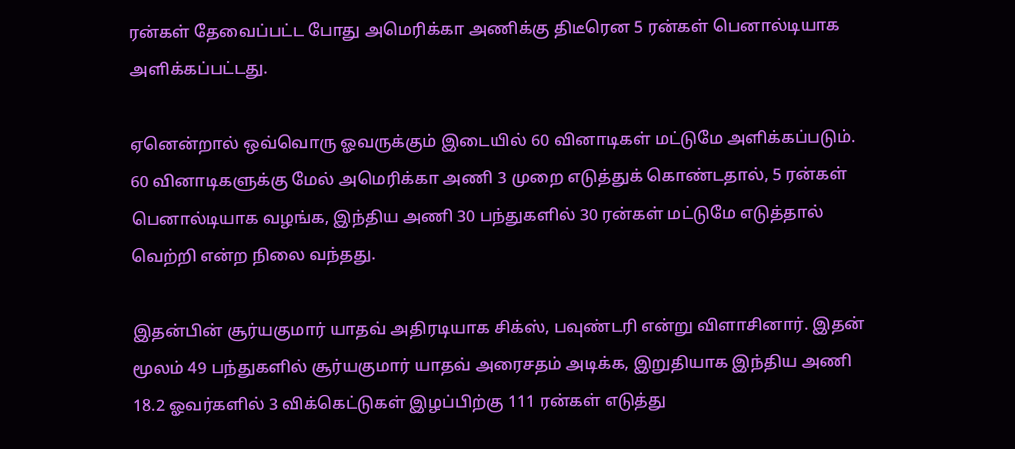ரன்கள் தேவைப்பட்ட போது அமெரிக்கா அணிக்கு திடீரென 5 ரன்கள் பெனால்டியாக அளிக்கப்பட்டது.

ஏனென்றால் ஒவ்வொரு ஓவருக்கும் இடையில் 60 வினாடிகள் மட்டுமே அளிக்கப்படும். 60 வினாடிகளுக்கு மேல் அமெரிக்கா அணி 3 முறை எடுத்துக் கொண்டதால், 5 ரன்கள் பெனால்டியாக வழங்க, இந்திய அணி 30 பந்துகளில் 30 ரன்கள் மட்டுமே எடுத்தால் வெற்றி என்ற நிலை வந்தது.

இதன்பின் சூர்யகுமார் யாதவ் அதிரடியாக சிக்ஸ், பவுண்டரி என்று விளாசினார். இதன் மூலம் 49 பந்துகளில் சூர்யகுமார் யாதவ் அரைசதம் அடிக்க, இறுதியாக இந்திய அணி 18.2 ஓவர்களில் 3 விக்கெட்டுகள் இழப்பிற்கு 111 ரன்கள் எடுத்து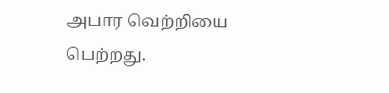அபார வெற்றியை பெற்றது.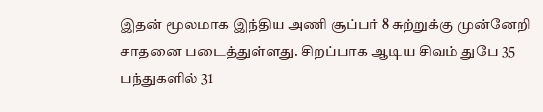இதன் மூலமாக இந்திய அணி சூப்பர் 8 சுற்றுக்கு முன்னேறி சாதனை படைத்துள்ளது. சிறப்பாக ஆடிய சிவம் துபே 35 பந்துகளில் 31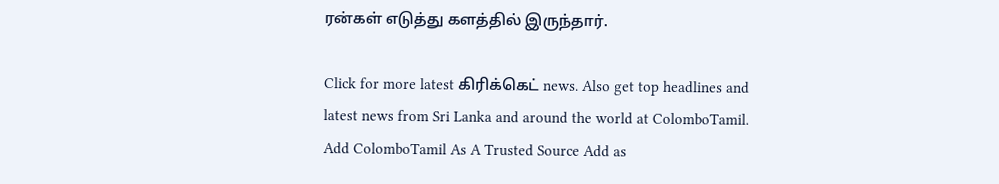ரன்கள் எடுத்து களத்தில் இருந்தார்.

Click for more latest கிரிக்கெட் news. Also get top headlines and latest news from Sri Lanka and around the world at ColomboTamil.
Add ColomboTamil As A Trusted Source Add as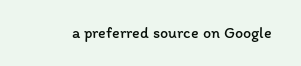a preferred source on Google